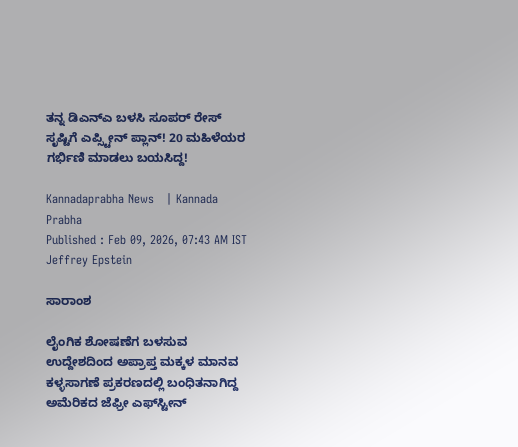ತನ್ನ ಡಿಎನ್‌ಎ ಬಳಸಿ ಸೂಪರ್‌ ರೇಸ್ ಸೃಷ್ಟಿಗೆ ಎಪ್ಸ್ಟೀನ್ ಪ್ಲಾನ್! 20 ಮಹಿಳೆಯರ ಗರ್ಭಿಣಿ ಮಾಡಲು ಬಯಸಿದ್ದ!

Kannadaprabha News   | Kannada Prabha
Published : Feb 09, 2026, 07:43 AM IST
Jeffrey Epstein

ಸಾರಾಂಶ

ಲೈಂಗಿಕ ಶೋಷಣೆಗ ಬಳಸುವ ಉದ್ದೇಶದಿಂದ ಅಪ್ರಾಪ್ತ ಮಕ್ಕಳ ಮಾನವ ಕಳ್ಳಸಾಗಣೆ ಪ್ರಕರಣದಲ್ಲಿ ಬಂಧಿತನಾಗಿದ್ದ ಅಮೆರಿಕದ ಜೆಫ್ರೀ ಎಫ್‌ಸ್ಟೀನ್‌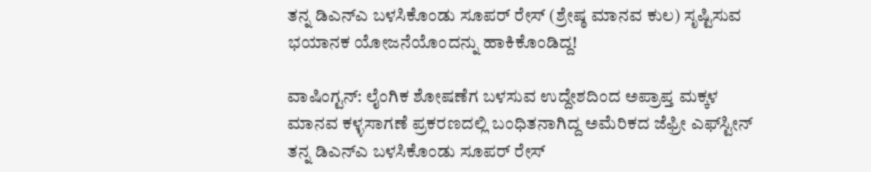ತನ್ನ ಡಿಎನ್‌ಎ ಬಳಸಿಕೊಂಡು ಸೂಪರ್‌ ರೇಸ್‌ (ಶ್ರೇಷ್ಠ ಮಾನವ ಕುಲ) ಸೃಷ್ಟಿಸುವ ಭಯಾನಕ ಯೋಜನೆಯೊಂದನ್ನು ಹಾಕಿಕೊಂಡಿದ್ದ!

ವಾಷಿಂಗ್ಟನ್: ಲೈಂಗಿಕ ಶೋಷಣೆಗ ಬಳಸುವ ಉದ್ದೇಶದಿಂದ ಅಪ್ರಾಪ್ತ ಮಕ್ಕಳ ಮಾನವ ಕಳ್ಳಸಾಗಣೆ ಪ್ರಕರಣದಲ್ಲಿ ಬಂಧಿತನಾಗಿದ್ದ ಅಮೆರಿಕದ ಜೆಫ್ರೀ ಎಫ್‌ಸ್ಟೀನ್‌ ತನ್ನ ಡಿಎನ್‌ಎ ಬಳಸಿಕೊಂಡು ಸೂಪರ್‌ ರೇಸ್‌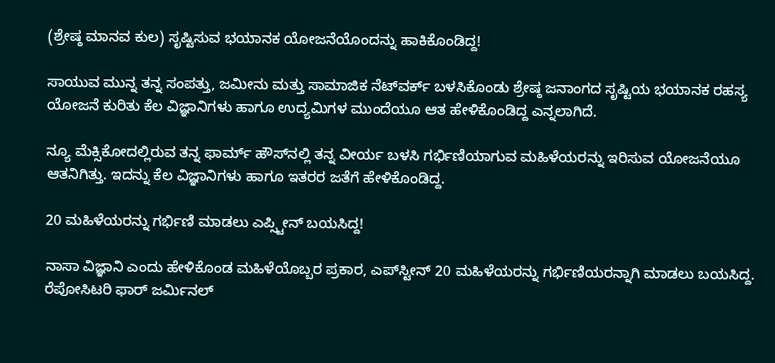(ಶ್ರೇಷ್ಠ ಮಾನವ ಕುಲ) ಸೃಷ್ಟಿಸುವ ಭಯಾನಕ ಯೋಜನೆಯೊಂದನ್ನು ಹಾಕಿಕೊಂಡಿದ್ದ!

ಸಾಯುವ ಮುನ್ನ ತನ್ನ ಸಂಪತ್ತು, ಜಮೀನು ಮತ್ತು ಸಾಮಾಜಿಕ ನೆಟ್‌ವರ್ಕ್‌ ಬಳಸಿಕೊಂಡು ಶ್ರೇಷ್ಠ ಜನಾಂಗದ ಸೃಷ್ಟಿಯ ಭಯಾನಕ ರಹಸ್ಯ ಯೋಜನೆ ಕುರಿತು ಕೆಲ ವಿಜ್ಞಾನಿಗಳು ಹಾಗೂ ಉದ್ಯಮಿಗಳ ಮುಂದೆಯೂ ಆತ ಹೇಳಿಕೊಂಡಿದ್ದ ಎನ್ನಲಾಗಿದೆ.

ನ್ಯೂ ಮೆಕ್ಸಿಕೋದಲ್ಲಿರುವ ತನ್ನ ಫಾರ್ಮ್‌ ಹೌಸ್‌ನಲ್ಲಿ ತನ್ನ ವೀರ್ಯ ಬಳಸಿ ಗರ್ಭಿಣಿಯಾಗುವ ಮಹಿಳೆಯರನ್ನು ಇರಿಸುವ ಯೋಜನೆಯೂ ಆತನಿಗಿತ್ತು. ಇದನ್ನು ಕೆಲ ವಿಜ್ಞಾನಿಗಳು ಹಾಗೂ ಇತರರ ಜತೆಗೆ ಹೇಳಿಕೊಂಡಿದ್ದ.

20 ಮಹಿಳೆಯರನ್ನು ಗರ್ಭಿಣಿ ಮಾಡಲು ಎಪ್ಸ್ಟೀನ್ ಬಯಸಿದ್ದ!

ನಾಸಾ ವಿಜ್ಞಾನಿ ಎಂದು ಹೇಳಿಕೊಂಡ ಮಹಿಳೆಯೊಬ್ಬರ ಪ್ರಕಾರ, ಎಪ್‌ಸ್ಟೀನ್‌ 20 ಮಹಿಳೆಯರನ್ನು ಗರ್ಭಿಣಿಯರನ್ನಾಗಿ ಮಾಡಲು ಬಯಸಿದ್ದ. ರೆಪೋಸಿಟರಿ ಫಾರ್‌ ಜರ್ಮಿನಲ್‌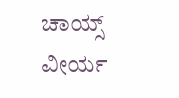ಚಾಯ್ಸ್‌ ವೀರ್ಯ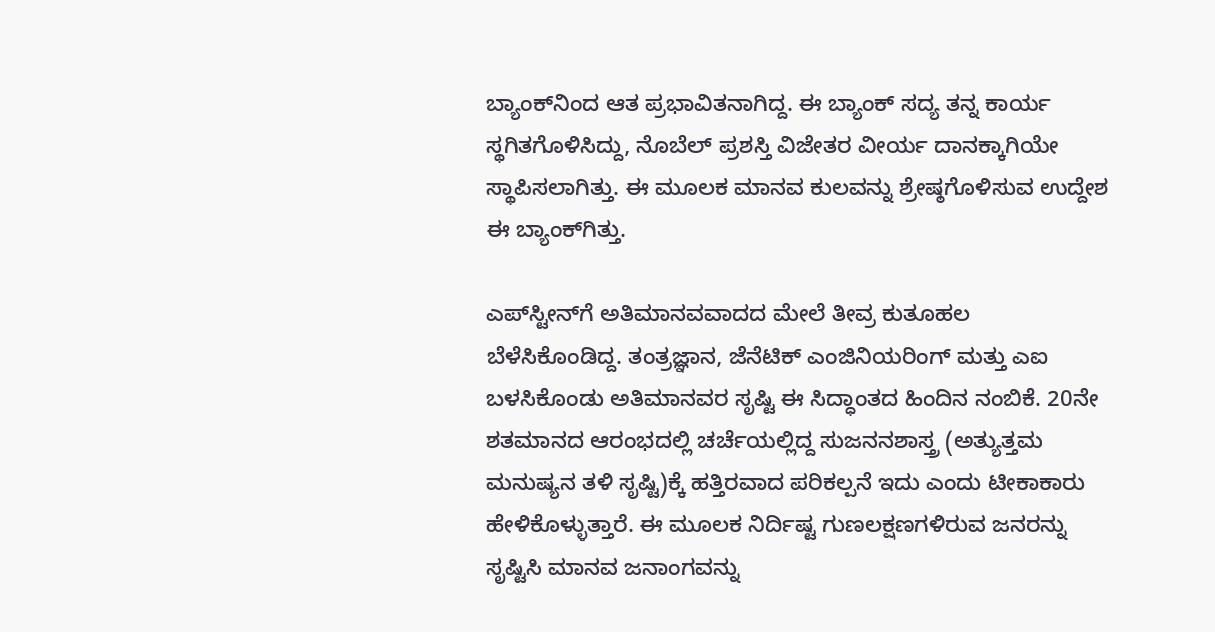ಬ್ಯಾಂಕ್‌ನಿಂದ ಆತ ಪ್ರಭಾವಿತನಾಗಿದ್ದ. ಈ ಬ್ಯಾಂಕ್‌ ಸದ್ಯ ತನ್ನ ಕಾರ್ಯ ಸ್ಥಗಿತಗೊಳಿಸಿದ್ದು, ನೊಬೆಲ್‌ ಪ್ರಶಸ್ತಿ ವಿಜೇತರ ವೀರ್ಯ ದಾನಕ್ಕಾಗಿಯೇ ಸ್ಥಾಪಿಸಲಾಗಿತ್ತು. ಈ ಮೂಲಕ ಮಾನವ ಕುಲವನ್ನು ಶ್ರೇಷ್ಠಗೊಳಿಸುವ ಉದ್ದೇಶ ಈ ಬ್ಯಾಂಕ್‌ಗಿತ್ತು.

ಎಪ್‌ಸ್ಟೀನ್‌ಗೆ ಅತಿಮಾನವವಾದದ ಮೇಲೆ ತೀವ್ರ ಕುತೂಹಲ ಬೆಳೆಸಿಕೊಂಡಿದ್ದ. ತಂತ್ರಜ್ಞಾನ, ಜೆನೆಟಿಕ್‌ ಎಂಜಿನಿಯರಿಂಗ್‌ ಮತ್ತು ಎಐ ಬಳಸಿಕೊಂಡು ಅತಿಮಾನವರ ಸೃಷ್ಟಿ ಈ ಸಿದ್ಧಾಂತದ ಹಿಂದಿನ ನಂಬಿಕೆ. 20ನೇ ಶತಮಾನದ ಆರಂಭದಲ್ಲಿ ಚರ್ಚೆಯಲ್ಲಿದ್ದ ಸುಜನನಶಾಸ್ತ್ರ (ಅತ್ಯುತ್ತಮ ಮನುಷ್ಯನ ತಳಿ ಸೃಷ್ಟಿ)ಕ್ಕೆ ಹತ್ತಿರವಾದ ಪರಿಕಲ್ಪನೆ ಇದು ಎಂದು ಟೀಕಾಕಾರು ಹೇಳಿಕೊಳ್ಳುತ್ತಾರೆ. ಈ ಮೂಲಕ ನಿರ್ದಿಷ್ಟ ಗುಣಲಕ್ಷಣಗಳಿರುವ ಜನರನ್ನು ಸೃಷ್ಟಿಸಿ ಮಾನವ ಜನಾಂಗವನ್ನು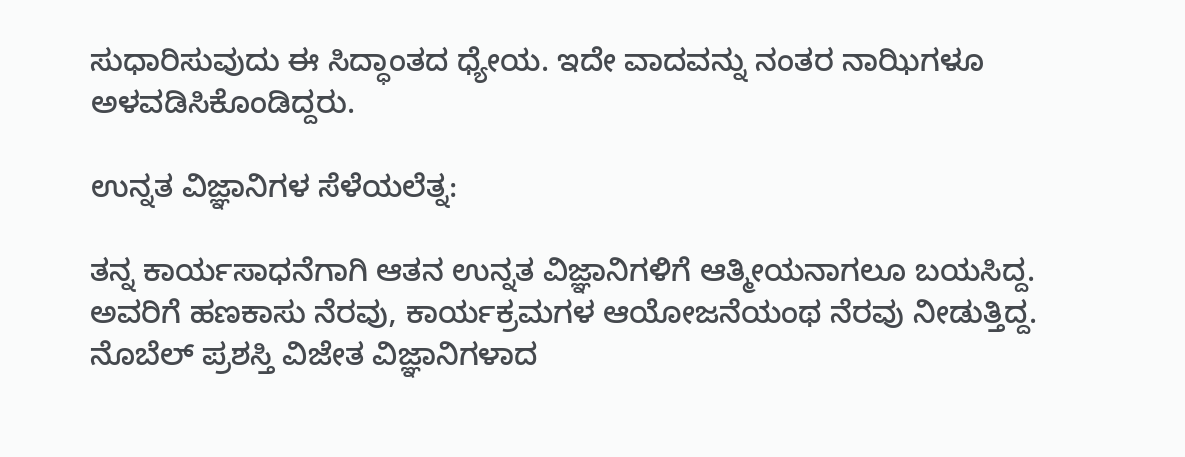ಸುಧಾರಿಸುವುದು ಈ ಸಿದ್ಧಾಂತದ ಧ್ಯೇಯ. ಇದೇ ವಾದವನ್ನು ನಂತರ ನಾಝಿಗಳೂ ಅಳವಡಿಸಿಕೊಂಡಿದ್ದರು.

ಉನ್ನತ ವಿಜ್ಞಾನಿಗಳ ಸೆಳೆಯಲೆತ್ನ:

ತನ್ನ ಕಾರ್ಯಸಾಧನೆಗಾಗಿ ಆತನ ಉನ್ನತ ವಿಜ್ಞಾನಿಗಳಿಗೆ ಆತ್ಮೀಯನಾಗಲೂ ಬಯಸಿದ್ದ. ಅವರಿಗೆ ಹಣಕಾಸು ನೆರವು, ಕಾರ್ಯಕ್ರಮಗಳ ಆಯೋಜನೆಯಂಥ ನೆರವು ನೀಡುತ್ತಿದ್ದ. ನೊಬೆಲ್‌ ಪ್ರಶಸ್ತಿ ವಿಜೇತ ವಿಜ್ಞಾನಿಗಳಾದ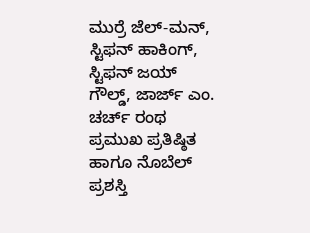ಮುರ್ರೆ ಜೆಲ್‌-ಮನ್‌, ಸ್ಟಿಫನ್‌ ಹಾಕಿಂಗ್‌, ಸ್ಟಿಫನ್‌ ಜಯ್‌ ಗೌಲ್ಡ್‌, ಜಾರ್ಜ್‌ ಎಂ. ಚರ್ಚ್‌ ರಂಥ ಪ್ರಮುಖ ಪ್ರತಿಷ್ಠಿತ ಹಾಗೂ ನೊಬೆಲ್‌ ಪ್ರಶಸ್ತಿ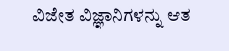ವಿಜೇತ ವಿಜ್ಞಾನಿಗಳನ್ನು ಆತ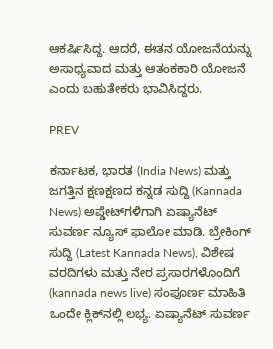ಆಕರ್ಷಿಸಿದ್ದ. ಆದರೆ, ಈತನ ಯೋಜನೆಯನ್ನು ಅಸಾಧ್ಯವಾದ ಮತ್ತು ಆತಂಕಕಾರಿ ಯೋಜನೆ ಎಂದು ಬಹುತೇಕರು ಭಾವಿಸಿದ್ದರು.

PREV

ಕರ್ನಾಟಕ, ಭಾರತ (India News) ಮತ್ತು ಜಗತ್ತಿನ ಕ್ಷಣಕ್ಷಣದ ಕನ್ನಡ ಸುದ್ದಿ (Kannada News) ಅಪ್ಡೇಟ್‌ಗಳಿಗಾಗಿ ಏಷ್ಯಾನೆಟ್ ಸುವರ್ಣ ನ್ಯೂಸ್‌ ಫಾಲೋ ಮಾಡಿ. ಬ್ರೇಕಿಂಗ್ ಸುದ್ದಿ (Latest Kannada News), ವಿಶೇಷ ವರದಿಗಳು ಮತ್ತು ನೇರ ಪ್ರಸಾರಗಳೊಂದಿಗೆ (kannada news live) ಸಂಪೂರ್ಣ ಮಾಹಿತಿ ಒಂದೇ ಕ್ಲಿಕ್‌ನಲ್ಲಿ ಲಭ್ಯ. ಏಷ್ಯಾನೆಟ್ ಸುವರ್ಣ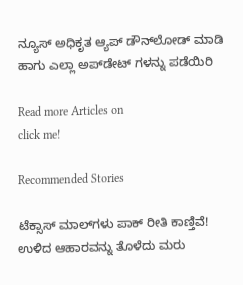ನ್ಯೂಸ್ ಅಧಿಕೃತ ಆ್ಯಪ್ ಡೌನ್‌ಲೋಡ್ ಮಾಡಿ ಹಾಗು ಎಲ್ಲಾ ಅಪ್‌ಡೇಟ್ ಗಳನ್ನು ಪಡೆಯಿರಿ

Read more Articles on
click me!

Recommended Stories

ಟೆಕ್ಸಾಸ್‌ ಮಾಲ್‌ಗಳು ಪಾಕ್‌ ರೀತಿ ಕಾಣ್ತಿವೆ!
ಉಳಿದ ಆಹಾರವನ್ನು ತೊಳೆದು ಮರು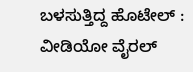ಬಳಸುತ್ತಿದ್ದ ಹೊಟೇಲ್ : ವೀಡಿಯೋ ವೈರಲ್